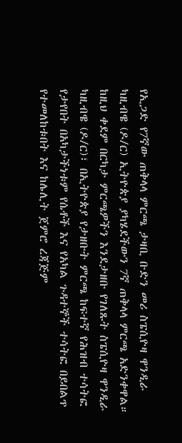የኢጋድ የ7ኛው ጠቅላላ ምርጫ ታዛቢ ቡድን መሪ ስፔሲዮዛ ዋንዲራ ካዚብዌ (ዶ/ር) ኢትዮጵያ ያካሄደችውን 7ኛ ጠቅላላ ምርጫ አድንቀዋል።
ከዚህ ቀደም በርካታ ምርጫዎችን እንደታዘቡ የገለጹት ስፔሲዮዛ ዋንዲራ ካዚብዌ (ዶ/ር)፣ በኢትዮጵያ የታዘቡት ምርጫ ከፍተኛ የሕዝብ ተሳትፎ የታየበት በአካታችነቱም የሴቶች እና የአካል ጉዳተኞች ተሳትፎ በይበልጥ የተመለከቱበት እና ከሌሊት ጀምሮ ረጃጅም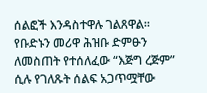ሰልፎች እንዳስተዋሉ ገልጸዋል።
የቡድኑን መሪዋ ሕዝቡ ድምፁን ለመስጠት የተሰለፈው “እጅግ ረጅም” ሲሉ የገለጹት ሰልፍ አጋጥሟቸው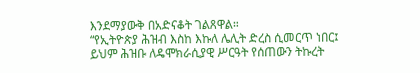እንደማያውቅ በአድናቆት ገልጸዋል።
“የኢትዮጵያ ሕዝብ እስከ እኩለ ሌሊት ድረስ ሲመርጥ ነበር፤ ይህም ሕዝቡ ለዴሞክራሲያዊ ሥርዓት የሰጠውን ትኩረት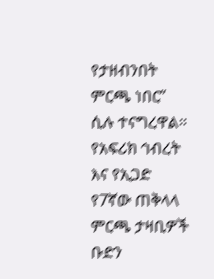የታዘብንበት ምርጫ ነበር” ሲሉ ተናግረዋል።
የአፍሪክ ኅብረት እና የኢጋድ የ7ኛው ጠቅላላ ምርጫ ታዛቢዎች ቡድን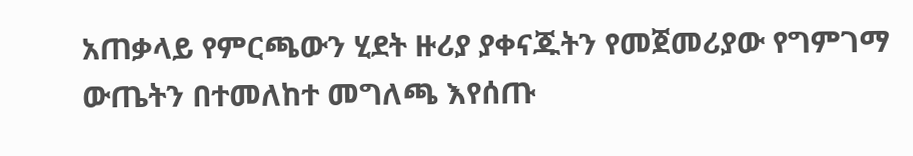አጠቃላይ የምርጫውን ሂደት ዙሪያ ያቀናጁትን የመጀመሪያው የግምገማ ውጤትን በተመለከተ መግለጫ እየሰጡ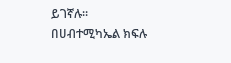ይገኛሉ።
በሀብተሚካኤል ክፍሉ